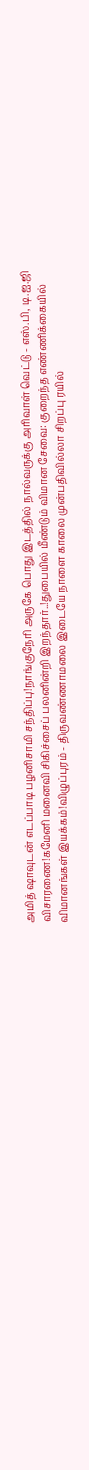அமித் ஷாவுடன் எடப்பாடி பழனிசாமி சந்திப்பு!நாங்குநேரி அருகே பொது இடத்தில் நால்வருக்கு அரிவாள் வெட்டு - எஸ்.பி, டி.ஐ.ஜி விசாரணை!கமேனி மனைவி சிகிச்சைப் பலனின்றி இறந்தார்..!துபையில் மீண்டும் விமான சேவை: குறைந்த எண்ணிக்கையில் விமானங்கள் இயக்கம்!விழுப்புரம் - திருவண்ணாமலை இடையே நாளை காலை முன்பதிவில்லா சிறப்பு ரயில்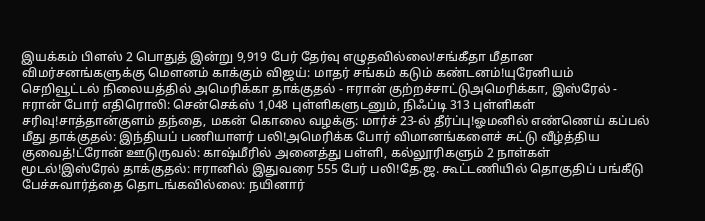இயக்கம் பிளஸ் 2 பொதுத் இன்று 9,919 பேர் தேர்வு எழுதவில்லை!சங்கீதா மீதான விமர்சனங்களுக்கு மௌனம் காக்கும் விஜய்: மாதர் சங்கம் கடும் கண்டனம்!யுரேனியம் செறிவூட்டல் நிலையத்தில் அமெரிக்கா தாக்குதல் - ஈரான் குற்றச்சாட்டுஅமெரிக்கா, இஸ்ரேல் - ஈரான் போர் எதிரொலி: சென்செக்ஸ் 1,048 புள்ளிகளுடனும், நிஃப்டி 313 புள்ளிகள் சரிவு!சாத்தான்குளம் தந்தை, மகன் கொலை வழக்கு: மார்ச் 23-ல் தீர்ப்பு!ஓமனில் எண்ணெய் கப்பல் மீது தாக்குதல்: இந்தியப் பணியாளர் பலி!அமெரிக்க போர் விமானங்களைச் சுட்டு வீழ்த்திய குவைத்!ட்ரோன் ஊடுருவல்: காஷ்மீரில் அனைத்து பள்ளி, கல்லூரிகளும் 2 நாள்கள் மூடல்!இஸ்ரேல் தாக்குதல்: ஈரானில் இதுவரை 555 பேர் பலி!தே.ஜ. கூட்டணியில் தொகுதிப் பங்கீடு பேச்சுவார்த்தை தொடங்கவில்லை: நயினார்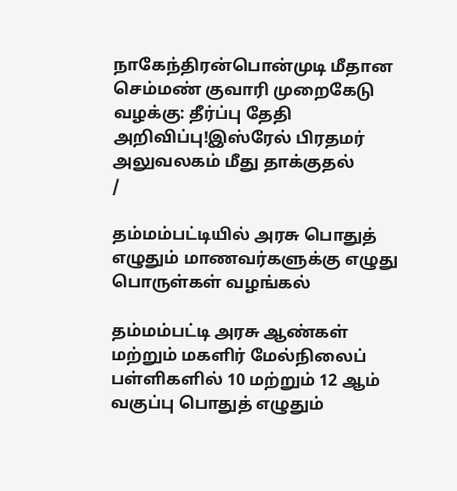நாகேந்திரன்பொன்முடி மீதான செம்மண் குவாரி முறைகேடு வழக்கு: தீர்ப்பு தேதி அறிவிப்பு!இஸ்ரேல் பிரதமர் அலுவலகம் மீது தாக்குதல்
/

தம்மம்பட்டியில் அரசு பொதுத் எழுதும் மாணவர்களுக்கு எழுது பொருள்கள் வழங்கல்

தம்மம்பட்டி அரசு ஆண்கள் மற்றும் மகளிர் மேல்நிலைப் பள்ளிகளில் 10 மற்றும் 12 ஆம் வகுப்பு பொதுத் எழுதும்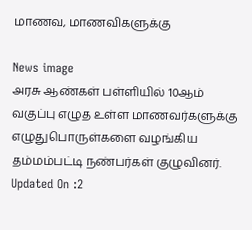மாணவ, மாணவிகளுக்கு

News image
அரசு ஆண்கள் பள்ளியில் 10ஆம் வகுப்பு எழுத உள்ள மாணவர்களுக்கு எழுதுபொருள்களை வழங்கிய தம்மம்பட்டி நண்பர்கள் குழுவினர்.
Updated On :2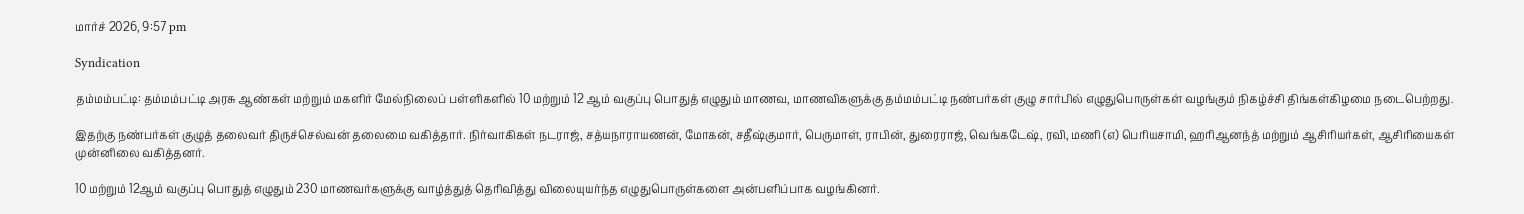மார்ச் 2026, 9:57 pm

Syndication

தம்மம்பட்டி: தம்மம்பட்டி அரசு ஆண்கள் மற்றும் மகளிர் மேல்நிலைப் பள்ளிகளில் 10 மற்றும் 12 ஆம் வகுப்பு பொதுத் எழுதும் மாணவ, மாணவிகளுக்கு தம்மம்பட்டி நண்பர்கள் குழு சார்பில் எழுதுபொருள்கள் வழங்கும் நிகழ்ச்சி திங்கள்கிழமை நடைபெற்றது.

இதற்கு நண்பர்கள் குழுத் தலைவர் திருச்செல்வன் தலைமை வகித்தார். நிர்வாகிகள் நடராஜ், சத்யநாராயணன், மோகன், சதீஷ்குமார், பெருமாள், ராபின், துரைராஜ், வெங்கடேஷ், ரவி, மணி (எ) பெரியசாமி, ஹரிஆனந்த் மற்றும் ஆசிரியர்கள், ஆசிரியைகள் முன்னிலை வகித்தனர்.

10 மற்றும் 12ஆம் வகுப்பு பொதுத் எழுதும் 230 மாணவர்களுக்கு வாழ்த்துத் தெரிவித்து விலையுயர்ந்த எழுதுபொருள்களை அன்பளிப்பாக வழங்கினர்.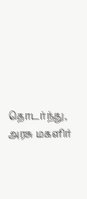தொடர்ந்து, அரசு மகளிர்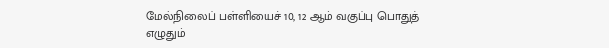மேல்நிலைப் பள்ளியைச் 10, 12 ஆம் வகுப்பு பொதுத் எழுதும்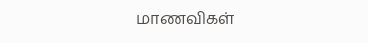மாணவிகள்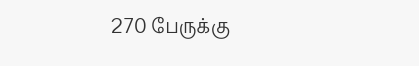270 பேருக்கு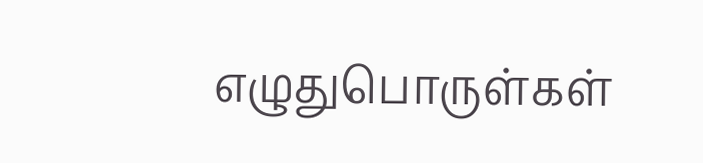எழுதுபொருள்கள்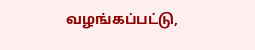வழங்கப்பட்டு,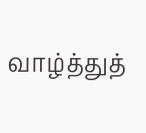வாழ்த்துத்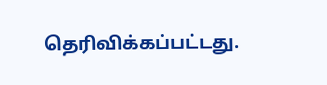தெரிவிக்கப்பட்டது.